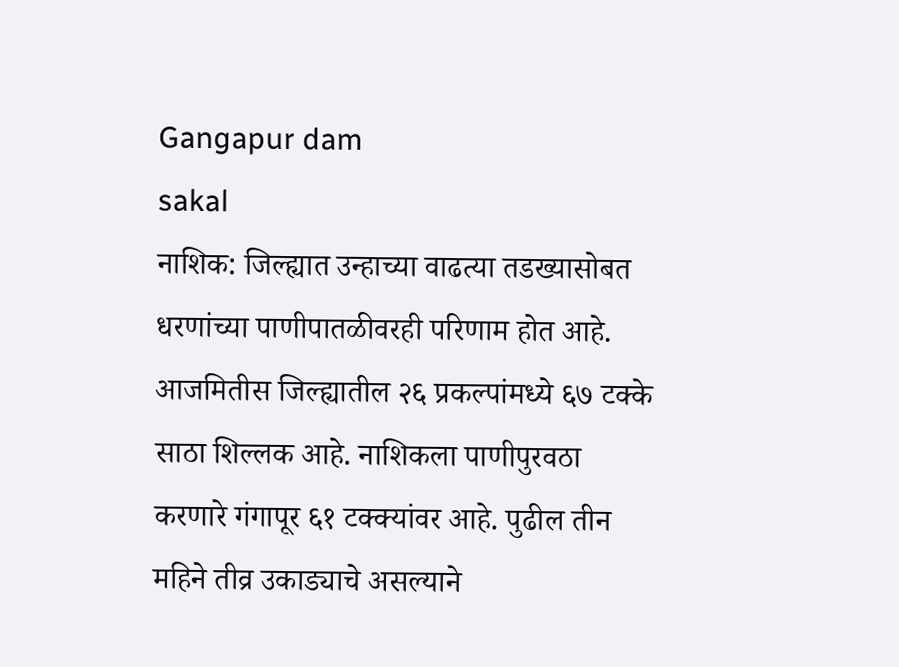Gangapur dam
sakal
नाशिक: जिल्ह्यात उन्हाच्या वाढत्या तडख्यासोबत धरणांच्या पाणीपातळीवरही परिणाम होत आहे. आजमितीस जिल्ह्यातील २६ प्रकल्पांमध्ये ६७ टक्के साठा शिल्लक आहे. नाशिकला पाणीपुरवठा करणारे गंगापूर ६१ टक्क्यांवर आहे. पुढील तीन महिने तीव्र उकाड्याचे असल्याने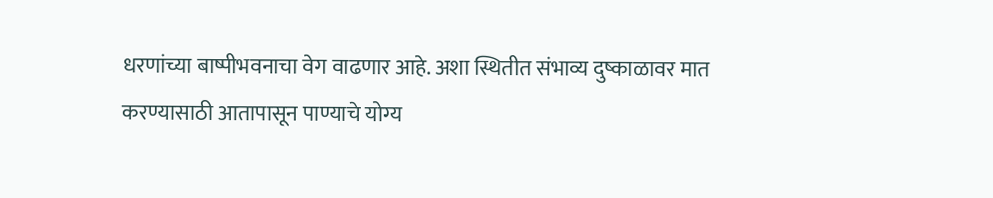धरणांच्या बाष्पीभवनाचा वेग वाढणार आहे. अशा स्थितीत संभाव्य दुष्काळावर मात करण्यासाठी आतापासून पाण्याचे योग्य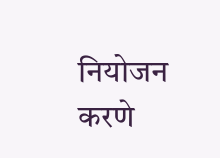नियोजन करणे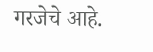गरजेचे आहे.